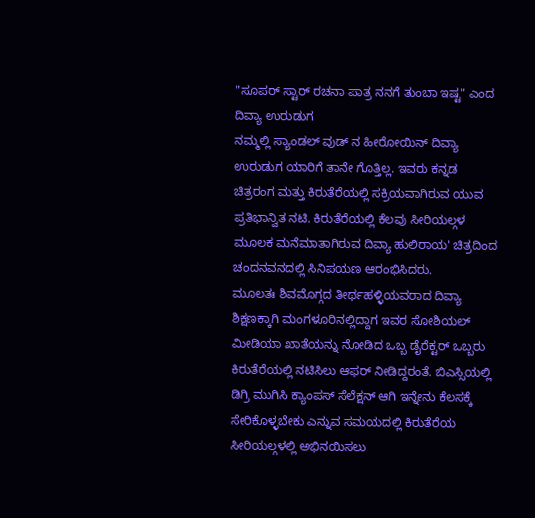"ಸೂಪರ್ ಸ್ಟಾರ್ ರಚನಾ ಪಾತ್ರ ನನಗೆ ತುಂಬಾ ಇಷ್ಟ" ಎಂದ ದಿವ್ಯಾ ಉರುಡುಗ
ನಮ್ಮಲ್ಲಿ ಸ್ಯಾಂಡಲ್ ವುಡ್ ನ ಹೀರೋಯಿನ್ ದಿವ್ಯಾ ಉರುಡುಗ ಯಾರಿಗೆ ತಾನೇ ಗೊತ್ತಿಲ್ಲ. ಇವರು ಕನ್ನಡ ಚಿತ್ರರಂಗ ಮತ್ತು ಕಿರುತೆರೆಯಲ್ಲಿ ಸಕ್ರಿಯವಾಗಿರುವ ಯುವ ಪ್ರತಿಭಾನ್ವಿತ ನಟಿ. ಕಿರುತೆರೆಯಲ್ಲಿ ಕೆಲವು ಸೀರಿಯಲ್ಗಳ ಮೂಲಕ ಮನೆಮಾತಾಗಿರುವ ದಿವ್ಯಾ ಹುಲಿರಾಯ' ಚಿತ್ರದಿಂದ ಚಂದನವನದಲ್ಲಿ ಸಿನಿಪಯಣ ಆರಂಭಿಸಿದರು.
ಮೂಲತಃ ಶಿವಮೊಗ್ಗದ ತೀರ್ಥಹಳ್ಳಿಯವರಾದ ದಿವ್ಯಾ ಶಿಕ್ಷಣಕ್ಕಾಗಿ ಮಂಗಳೂರಿನಲ್ಲಿದ್ದಾಗ ಇವರ ಸೋಶಿಯಲ್ ಮೀಡಿಯಾ ಖಾತೆಯನ್ನು ನೋಡಿದ ಒಬ್ಬ ಡೈರೆಕ್ಟರ್ ಒಬ್ಬರು ಕಿರುತೆರೆಯಲ್ಲಿ ನಟಿಸಿಲು ಆಫರ್ ನೀಡಿದ್ದರಂತೆ. ಬಿಎಸ್ಸಿಯಲ್ಲಿ ಡಿಗ್ರಿ ಮುಗಿಸಿ ಕ್ಯಾಂಪಸ್ ಸೆಲೆಕ್ಷನ್ ಆಗಿ ಇನ್ನೇನು ಕೆಲಸಕ್ಕೆ ಸೇರಿಕೊಳ್ಳಬೇಕು ಎನ್ನುವ ಸಮಯದಲ್ಲಿ ಕಿರುತೆರೆಯ ಸೀರಿಯಲ್ಗಳಲ್ಲಿ ಅಭಿನಯಿಸಲು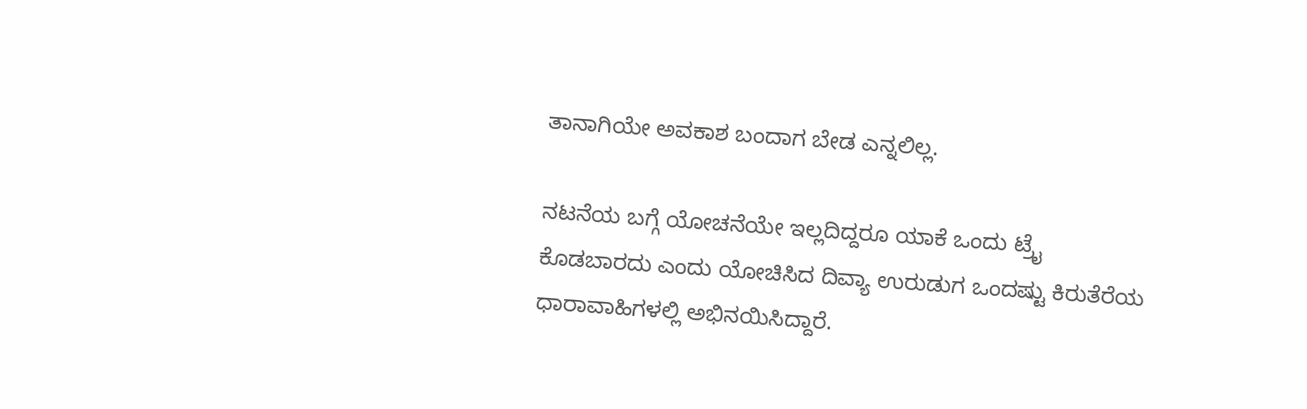ತಾನಾಗಿಯೇ ಅವಕಾಶ ಬಂದಾಗ ಬೇಡ ಎನ್ನಲಿಲ್ಲ.

ನಟನೆಯ ಬಗ್ಗೆ ಯೋಚನೆಯೇ ಇಲ್ಲದಿದ್ದರೂ ಯಾಕೆ ಒಂದು ಟ್ರೈ ಕೊಡಬಾರದು ಎಂದು ಯೋಚಿಸಿದ ದಿವ್ಯಾ ಉರುಡುಗ ಒಂದಷ್ಟು ಕಿರುತೆರೆಯ ಧಾರಾವಾಹಿಗಳಲ್ಲಿ ಅಭಿನಯಿಸಿದ್ದಾರೆ.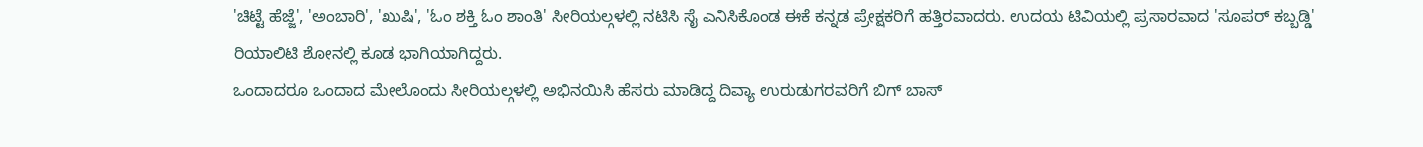'ಚಿಟ್ಟೆ ಹೆಜ್ಜೆ', 'ಅಂಬಾರಿ', 'ಖುಷಿ', 'ಓಂ ಶಕ್ತಿ ಓಂ ಶಾಂತಿ' ಸೀರಿಯಲ್ಗಳಲ್ಲಿ ನಟಿಸಿ ಸೈ ಎನಿಸಿಕೊಂಡ ಈಕೆ ಕನ್ನಡ ಪ್ರೇಕ್ಷಕರಿಗೆ ಹತ್ತಿರವಾದರು. ಉದಯ ಟಿವಿಯಲ್ಲಿ ಪ್ರಸಾರವಾದ 'ಸೂಪರ್ ಕಬ್ಬಡ್ಡಿ' ರಿಯಾಲಿಟಿ ಶೋನಲ್ಲಿ ಕೂಡ ಭಾಗಿಯಾಗಿದ್ದರು.
ಒಂದಾದರೂ ಒಂದಾದ ಮೇಲೊಂದು ಸೀರಿಯಲ್ಗಳಲ್ಲಿ ಅಭಿನಯಿಸಿ ಹೆಸರು ಮಾಡಿದ್ದ ದಿವ್ಯಾ ಉರುಡುಗರವರಿಗೆ ಬಿಗ್ ಬಾಸ್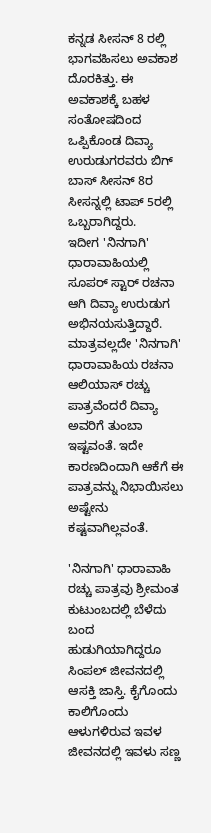ಕನ್ನಡ ಸೀಸನ್ 8 ರಲ್ಲಿ ಭಾಗವಹಿಸಲು ಅವಕಾಶ ದೊರಕಿತ್ತು. ಈ ಅವಕಾಶಕ್ಕೆ ಬಹಳ ಸಂತೋಷದಿಂದ ಒಪ್ಪಿಕೊಂಡ ದಿವ್ಯಾ ಉರುಡುಗರವರು ಬಿಗ್ ಬಾಸ್ ಸೀಸನ್ 8ರ ಸೀಸನ್ನಲ್ಲಿ ಟಾಪ್ 5ರಲ್ಲಿ ಒಬ್ಬರಾಗಿದ್ದರು.
ಇದೀಗ 'ನಿನಗಾಗಿ' ಧಾರಾವಾಹಿಯಲ್ಲಿ ಸೂಪರ್ ಸ್ಟಾರ್ ರಚನಾ ಆಗಿ ದಿವ್ಯಾ ಉರುಡುಗ ಅಭಿನಯಸುತ್ತಿದ್ದಾರೆ. ಮಾತ್ರವಲ್ಲದೇ 'ನಿನಗಾಗಿ' ಧಾರಾವಾಹಿಯ ರಚನಾ ಆಲಿಯಾಸ್ ರಚ್ಚು ಪಾತ್ರವೆಂದರೆ ದಿವ್ಯಾ ಅವರಿಗೆ ತುಂಬಾ ಇಷ್ಟವಂತೆ. ಇದೇ ಕಾರಣದಿಂದಾಗಿ ಆಕೆಗೆ ಈ ಪಾತ್ರವನ್ನು ನಿಭಾಯಿಸಲು ಅಷ್ಟೇನು ಕಷ್ಟವಾಗಿಲ್ಲವಂತೆ.

'ನಿನಗಾಗಿ' ಧಾರಾವಾಹಿ ರಚ್ಚು ಪಾತ್ರವು ಶ್ರೀಮಂತ ಕುಟುಂಬದಲ್ಲಿ ಬೆಳೆದು ಬಂದ ಹುಡುಗಿಯಾಗಿದ್ದರೂ ಸಿಂಪಲ್ ಜೀವನದಲ್ಲಿ ಆಸಕ್ತಿ ಜಾಸ್ತಿ. ಕೈಗೊಂದು ಕಾಲಿಗೊಂದು ಆಳುಗಳಿರುವ ಇವಳ ಜೀವನದಲ್ಲಿ ಇವಳು ಸಣ್ಣ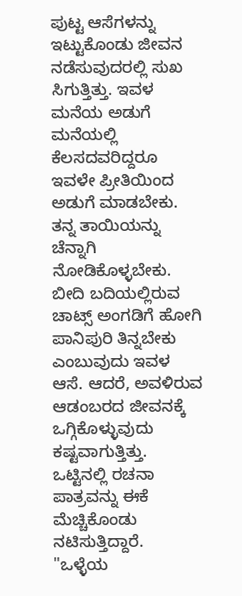ಪುಟ್ಟ ಆಸೆಗಳನ್ನು ಇಟ್ಟುಕೊಂಡು ಜೀವನ ನಡೆಸುವುದರಲ್ಲಿ ಸುಖ ಸಿಗುತ್ತಿತ್ತು. ಇವಳ ಮನೆಯ ಅಡುಗೆ ಮನೆಯಲ್ಲಿ ಕೆಲಸದವರಿದ್ದರೂ ಇವಳೇ ಪ್ರೀತಿಯಿಂದ ಅಡುಗೆ ಮಾಡಬೇಕು. ತನ್ನ ತಾಯಿಯನ್ನು ಚೆನ್ನಾಗಿ ನೋಡಿಕೊಳ್ಳಬೇಕು. ಬೀದಿ ಬದಿಯಲ್ಲಿರುವ ಚಾಟ್ಸ್ ಅಂಗಡಿಗೆ ಹೋಗಿ ಪಾನಿಪುರಿ ತಿನ್ನಬೇಕು ಎಂಬುವುದು ಇವಳ ಆಸೆ. ಆದರೆ, ಅವಳಿರುವ ಆಡಂಬರದ ಜೀವನಕ್ಕೆ ಒಗ್ಗಿಕೊಳ್ಳುವುದು ಕಷ್ಟವಾಗುತ್ತಿತ್ತು. ಒಟ್ಟಿನಲ್ಲಿ ರಚನಾ ಪಾತ್ರವನ್ನು ಈಕೆ ಮೆಚ್ಚಿಕೊಂಡು ನಟಿಸುತ್ತಿದ್ದಾರೆ.
"ಒಳ್ಳೆಯ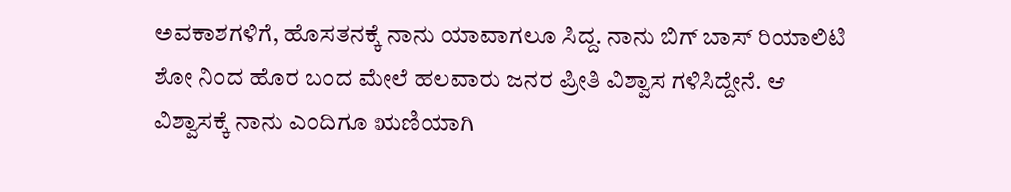ಅವಕಾಶಗಳಿಗೆ, ಹೊಸತನಕ್ಕೆ ನಾನು ಯಾವಾಗಲೂ ಸಿದ್ದ. ನಾನು ಬಿಗ್ ಬಾಸ್ ರಿಯಾಲಿಟಿ ಶೋ ನಿಂದ ಹೊರ ಬಂದ ಮೇಲೆ ಹಲವಾರು ಜನರ ಪ್ರೀತಿ ವಿಶ್ವಾಸ ಗಳಿಸಿದ್ದೇನೆ. ಆ ವಿಶ್ವಾಸಕ್ಕೆ ನಾನು ಎಂದಿಗೂ ಋಣಿಯಾಗಿ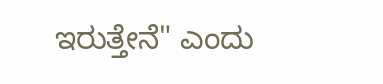ಇರುತ್ತೇನೆ" ಎಂದು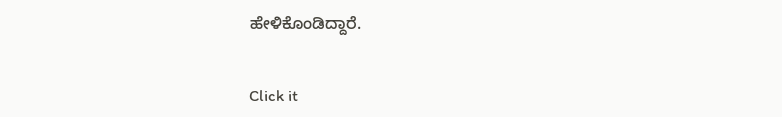ಹೇಳಿಕೊಂಡಿದ್ದಾರೆ.


Click it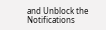and Unblock the Notifications